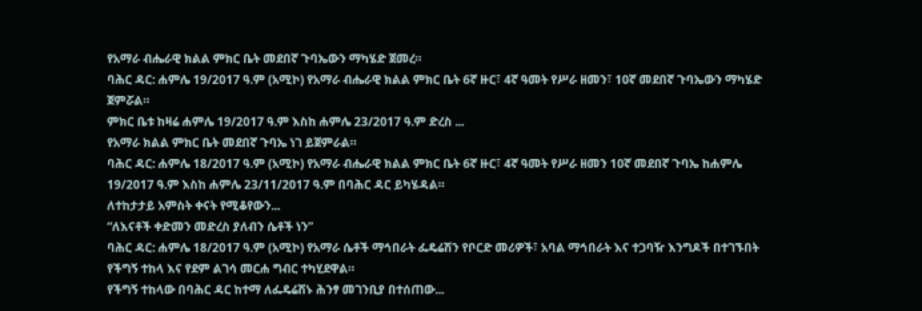የአማራ ብሔራዊ ክልል ምክር ቤት መደበኛ ጉባኤውን ማካሄድ ጀመረ።
ባሕር ዳር: ሐምሌ 19/2017 ዓ.ም (አሚኮ) የአማራ ብሔራዊ ክልል ምክር ቤት 6ኛ ዙር፣ 4ኛ ዓመት የሥራ ዘመን፣ 10ኛ መደበኛ ጉባኤውን ማካሄድ ጀምሯል።
ምክር ቤቱ ከዛሬ ሐምሌ 19/2017 ዓ.ም እስከ ሐምሌ 23/2017 ዓ.ም ድረስ ...
የአማራ ክልል ምክር ቤት መደበኛ ጉባኤ ነገ ይጀምራል።
ባሕር ዳር: ሐምሌ 18/2017 ዓ.ም (አሚኮ) የአማራ ብሔራዊ ክልል ምክር ቤት 6ኛ ዙር፣ 4ኛ ዓመት የሥራ ዘመን 10ኛ መደበኛ ጉባኤ ከሐምሌ 19/2017 ዓ.ም እስከ ሐምሌ 23/11/2017 ዓ.ም በባሕር ዳር ይካሄዳል።
ለተከታታይ አምስት ቀናት የሚቆየውን...
“ለእናቶች ቀድመን መድረስ ያለብን ሴቶች ነን”
ባሕር ዳር: ሐምሌ 18/2017 ዓ.ም (አሚኮ) የአማራ ሴቶች ማኅበራት ፌዴሬሽን የቦርድ መሪዎች፣ አባል ማኅበራት እና ተጋባዥ እንግዶች በተገኙበት የችግኝ ተከላ እና የደም ልገሳ መርሐ ግብር ተካሂደዋል።
የችግኝ ተከላው በባሕር ዳር ከተማ ለፌዴሬሽኑ ሕንፃ መገንቢያ በተሰጠው...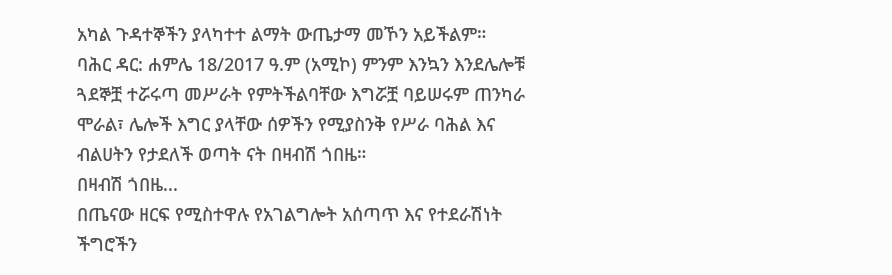አካል ጉዳተኞችን ያላካተተ ልማት ውጤታማ መኾን አይችልም።
ባሕር ዳር: ሐምሌ 18/2017 ዓ.ም (አሚኮ) ምንም እንኳን እንደሌሎቹ ጓደኞቿ ተሯሩጣ መሥራት የምትችልባቸው እግሯቿ ባይሠሩም ጠንካራ ሞራል፣ ሌሎች እግር ያላቸው ሰዎችን የሚያስንቅ የሥራ ባሕል እና ብልሀትን የታደለች ወጣት ናት በዛብሽ ጎበዜ።
በዛብሽ ጎበዜ...
በጤናው ዘርፍ የሚስተዋሉ የአገልግሎት አሰጣጥ እና የተደራሽነት ችግሮችን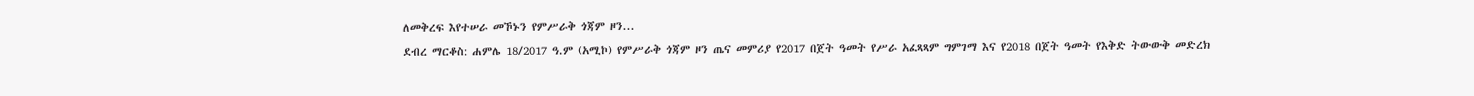ለመቅረፍ እየተሠራ መኾኑን የምሥራቅ ጎጃም ዞን...
ደብረ ማርቆስ: ሐምሌ 18/2017 ዓ.ም (አሚኮ) የምሥራቅ ጎጃም ዞን ጤና መምሪያ የ2017 በጀት ዓመት የሥራ አፈጻጻም ግምገማ እና የ2018 በጀት ዓመት የእቅድ ትውውቅ መድረክ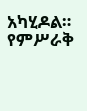አካሂዶል።
የምሥራቅ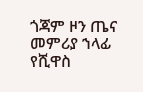ጎጃም ዞን ጤና መምሪያ ኀላፊ የሺዋስ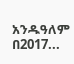አንዱዓለም በ2017...